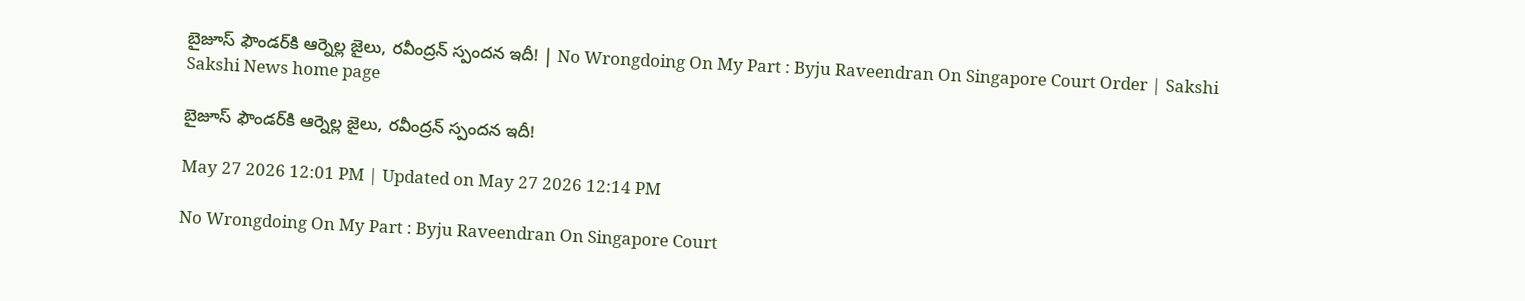బైజూస్‌ ఫౌండర్‌కి ఆర్నెల్ల జైలు, రవీంద్రన్‌ స్పందన ఇదీ! | No Wrongdoing On My Part : Byju Raveendran On Singapore Court Order | Sakshi
Sakshi News home page

బైజూస్‌ ఫౌండర్‌కి ఆర్నెల్ల జైలు, రవీంద్రన్‌ స్పందన ఇదీ!

May 27 2026 12:01 PM | Updated on May 27 2026 12:14 PM

No Wrongdoing On My Part : Byju Raveendran On Singapore Court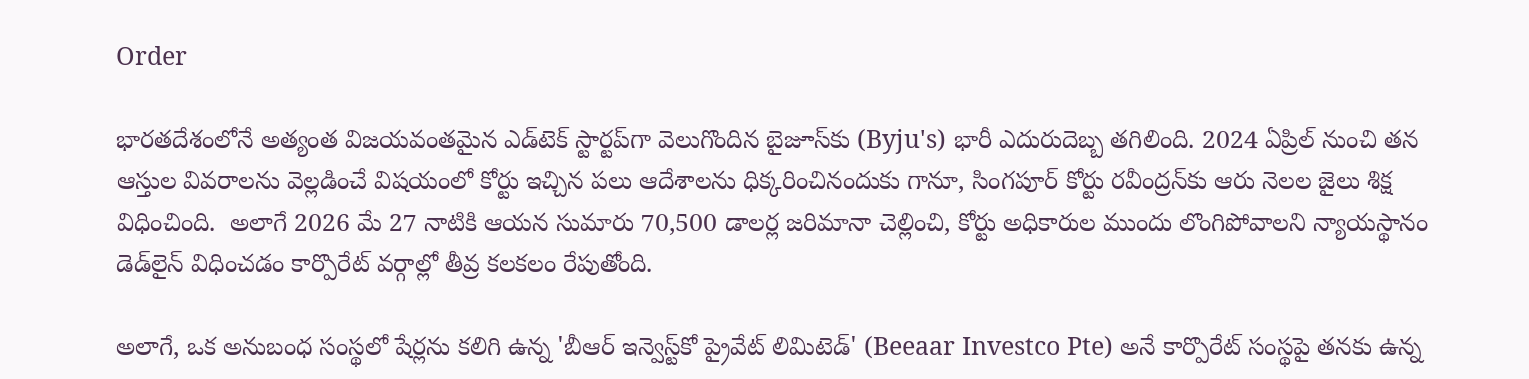Order

భారతదేశంలోనే అత్యంత విజయవంతమైన ఎడ్‌టెక్ స్టార్టప్‌గా వెలుగొందిన బైజూస్‌కు (Byju's) భారీ ఎదురుదెబ్బ తగిలింది. 2024 ఏప్రిల్ నుంచి తన ఆస్తుల వివరాలను వెల్లడించే విషయంలో కోర్టు ఇచ్చిన పలు ఆదేశాలను ధిక్కరించినందుకు గానూ, సింగపూర్ కోర్టు రవీంద్రన్‌కు ఆరు నెలల జైలు శిక్ష విధించింది.  అలాగే 2026 మే 27 నాటికి ఆయన సుమారు 70,500 డాలర్ల జరిమానా చెల్లించి, కోర్టు అధికారుల ముందు లొంగిపోవాలని న్యాయస్థానం డెడ్‌లైన్ విధించడం కార్పొరేట్ వర్గాల్లో తీవ్ర కలకలం రేపుతోంది.

అలాగే, ఒక అనుబంధ సంస్థలో షేర్లను కలిగి ఉన్న 'బీఆర్ ఇన్వెస్ట్‌కో ప్రైవేట్ లిమిటెడ్' (Beeaar Investco Pte) అనే కార్పొరేట్ సంస్థపై తనకు ఉన్న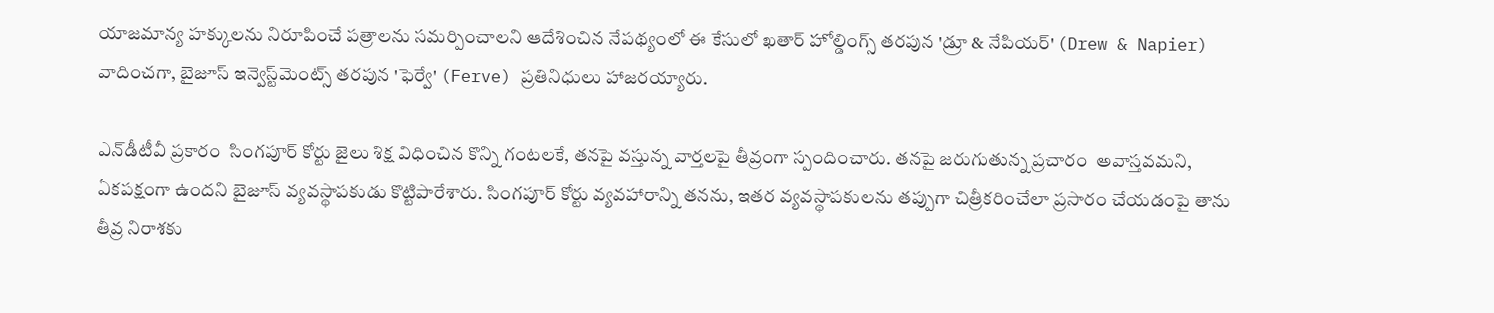యాజమాన్య హక్కులను నిరూపించే పత్రాలను సమర్పించాలని ఆదేశించిన నేపథ్యంలో ఈ కేసులో ఖతార్ హోల్డింగ్స్ తరపున 'డ్రూ & నేపియర్' (Drew & Napier) వాదించగా, బైజూస్ ఇన్వెస్ట్‌మెంట్స్ తరపున 'ఫెర్వే' (Ferve) ప్రతినిధులు హాజరయ్యారు.

ఎన్‌డీటీవీ ప్రకారం  సింగపూర్ కోర్టు జైలు శిక్ష విధించిన కొన్ని గంటలకే, తనపై వస్తున్న వార్తలపై తీవ్రంగా స్పందించారు. తనపై జరుగుతున్న ప్రచారం  అవాస్తవమని, ఏకపక్షంగా ఉందని బైజూస్ వ్యవస్థాపకుడు కొట్టిపారేశారు. సింగపూర్ కోర్టు వ్యవహారాన్ని తనను, ఇతర వ్యవస్థాపకులను తప్పుగా చిత్రీకరించేలా ప్రసారం చేయడంపై తాను తీవ్ర నిరాశకు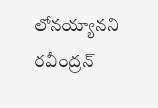లోనయ్యానని రవీంద్రన్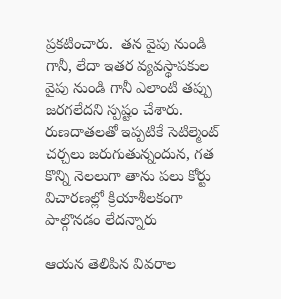ప్రకటించారు.  తన వైపు నుండి గానీ, లేదా ఇతర వ్యవస్థాపకుల వైపు నుండి గానీ ఎలాంటి తప్పు జరగలేదని స్పష్టం చేశారు. రుణదాతలతో ఇప్పటికే సెటిల్మెంట్ చర్చలు జరుగుతున్నందున, గత కొన్ని నెలలుగా తాను పలు కోర్టు విచారణల్లో క్రియాశీలకంగా పాల్గొనడం లేదన్నారు

ఆయన తెలిపిన వివరాల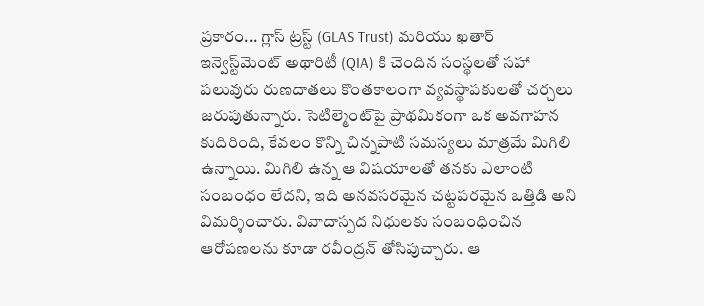ప్రకారం... గ్లాస్ ట్రస్ట్ (GLAS Trust) మరియు ఖతార్ ఇన్వెస్ట్‌మెంట్ అథారిటీ (QIA) కి చెందిన సంస్థలతో సహా పలువురు రుణదాతలు కొంతకాలంగా వ్యవస్థాపకులతో చర్చలు జరుపుతున్నారు. సెటిల్మెంట్‌పై ప్రాథమికంగా ఒక అవగాహన కుదిరింది, కేవలం కొన్ని చిన్నపాటి సమస్యలు మాత్రమే మిగిలి ఉన్నాయి. మిగిలి ఉన్న ఆ విషయాలతో తనకు ఎలాంటి సంబంధం లేదని, ఇది అనవసరమైన చట్టపరమైన ఒత్తిడి అని విమర్శించారు. వివాదాస్పద నిధులకు సంబంధించిన ఆరోపణలను కూడా రవీంద్రన్ తోసిపుచ్చారు. ఆ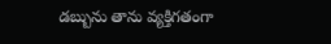డబ్బును తాను వ్యక్తిగతంగా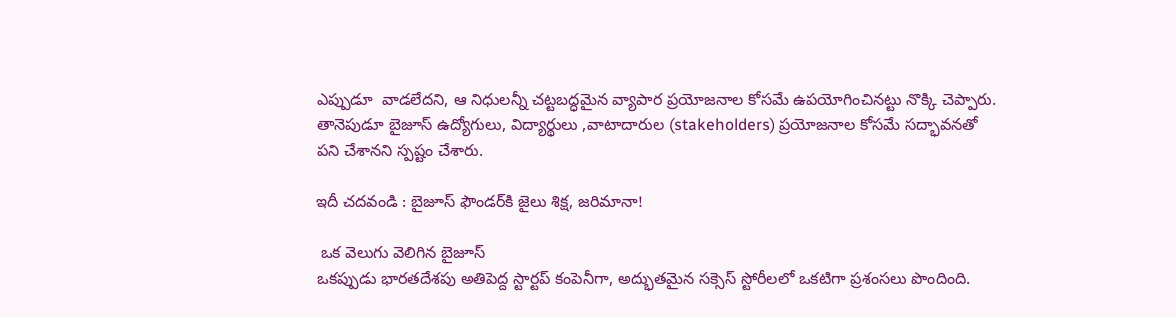ఎప్పుడూ  వాడలేదని, ఆ నిధులన్నీ చట్టబద్ధమైన వ్యాపార ప్రయోజనాల కోసమే ఉపయోగించినట్టు నొక్కి చెప్పారు. తానెపుడూ బైజూస్ ఉద్యోగులు, విద్యార్థులు ,వాటాదారుల (stakeholders) ప్రయోజనాల కోసమే సద్భావనతో పని చేశానని స్పష్టం చేశారు.

ఇదీ చదవండి : బైజూస్‌ ఫౌండర్‌కి జైలు శిక్ష, జరిమానా!

 ఒక వెలుగు వెలిగిన బైజూస్‌
ఒకప్పుడు భారతదేశపు అతిపెద్ద స్టార్టప్ కంపెనీగా, అద్భుతమైన సక్సెస్ స్టోరీలలో ఒకటిగా ప్రశంసలు పొందింది.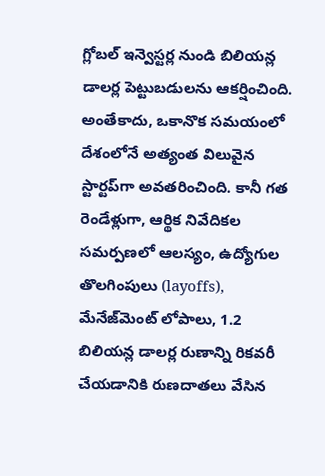గ్లోబల్ ఇన్వెస్టర్ల నుండి బిలియన్ల డాలర్ల పెట్టుబడులను ఆకర్షించింది. అంతేకాదు, ఒకానొక సమయంలో దేశంలోనే అత్యంత విలువైన స్టార్టప్‌గా అవతరించింది. కానీ గత రెండేళ్లుగా, ఆర్థిక నివేదికల సమర్పణలో ఆలస్యం, ఉద్యోగుల తొలగింపులు (layoffs), మేనేజ్‌మెంట్ లోపాలు, 1.2 బిలియన్ల డాలర్ల రుణాన్ని రికవరీ చేయడానికి రుణదాతలు వేసిన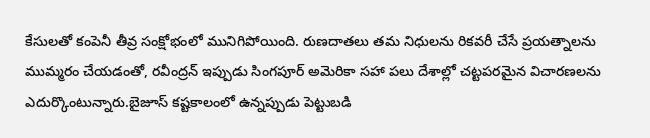కేసులతో కంపెనీ తీవ్ర సంక్షోభంలో మునిగిపోయింది. రుణదాతలు తమ నిధులను రికవరీ చేసే ప్రయత్నాలను ముమ్మరం చేయడంతో, రవీంద్రన్ ఇప్పుడు సింగపూర్ అమెరికా సహా పలు దేశాల్లో చట్టపరమైన విచారణలను ఎదుర్కొంటున్నారు.బైజూస్ కష్టకాలంలో ఉన్నప్పుడు పెట్టుబడి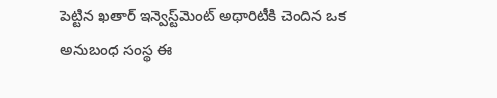పెట్టిన ఖతార్ ఇన్వెస్ట్‌మెంట్ అథారిటీకి చెందిన ఒక అనుబంధ సంస్థ ఈ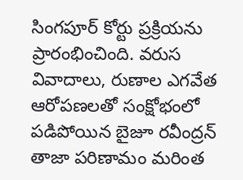సింగపూర్ కోర్టు ప్రక్రియను ప్రారంభించింది. వరుస వివాదాలు, రుణాల ఎగవేత ఆరోపణలతో సంక్షోభంలో పడిపోయిన బైజూ రవీంద్రన్‌ తాజా పరిణామం మరింత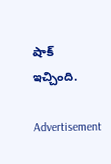షాక్‌ ఇచ్చింది.

Advertisement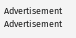Advertisement
Advertisement